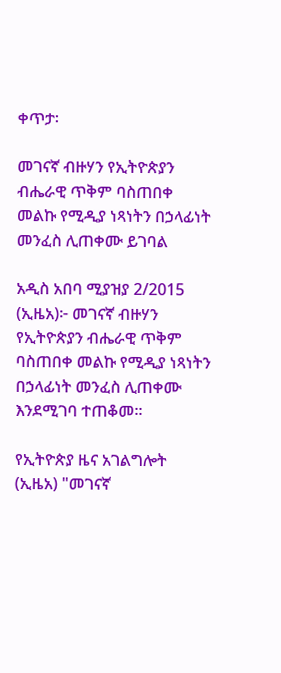ቀጥታ፡

መገናኛ ብዙሃን የኢትዮጵያን ብሔራዊ ጥቅም ባስጠበቀ መልኩ የሚዲያ ነጻነትን በኃላፊነት መንፈስ ሊጠቀሙ ይገባል

አዲስ አበባ ሚያዝያ 2/2015 (ኢዜአ)፦ መገናኛ ብዙሃን የኢትዮጵያን ብሔራዊ ጥቅም ባስጠበቀ መልኩ የሚዲያ ነጻነትን በኃላፊነት መንፈስ ሊጠቀሙ እንደሚገባ ተጠቆመ፡፡

የኢትዮጵያ ዜና አገልግሎት (ኢዜአ) "መገናኛ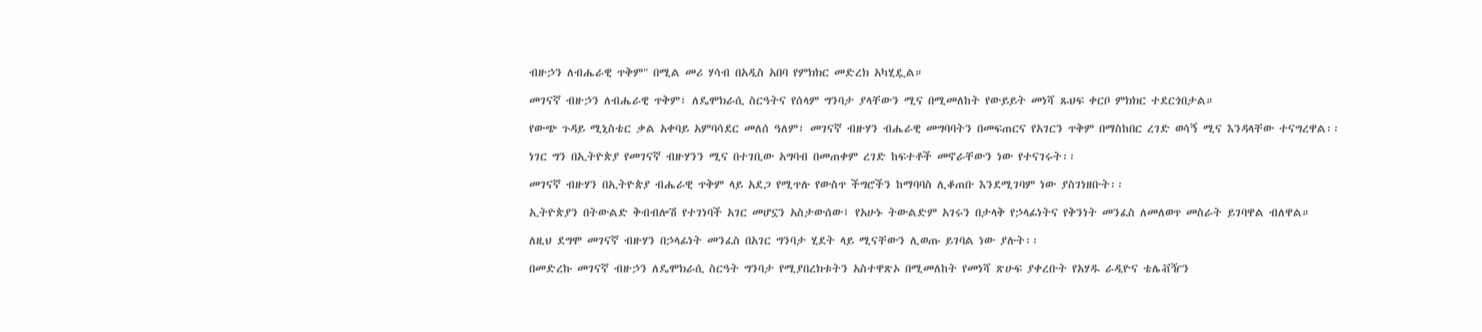ብዙኃን ለብሔራዊ ጥቅም" በሚል መሪ ሃሳብ በአዲስ አበባ የምክክር መድረክ አካሂዷል።

መገናኛ ብዙኃን ለብሔራዊ ጥቅም፣ ለዴሞክራሲ ስርዓትና የሰላም ግንባታ ያላቸውን ሚና በሚመለከት የውይይት መነሻ ጹህፍ ቀርቦ ምክክር ተደርጎበታል።

የውጭ ጉዳይ ሚኒስቴር ቃል አቀባይ አምባሳደር መለሰ ዓለም፣ መገናኛ ብዙሃን ብሔራዊ መግባባትን በመፍጠርና የአገርን ጥቅም በማስከበር ረገድ ወሳኝ ሚና እንዳላቸው ተናግረዋል፡፡

ነገር ግን በኢትዮጵያ የመገናኛ ብዙሃንን ሚና በተገቢው አግባብ በመጠቀም ረገድ ከፍተቶች መኖራቸውን ነው የተናገሩት፡፡

መገናኛ ብዙሃን በኢትዮጵያ ብሔራዊ ጥቅም ላይ አደጋ የሚጥሉ የውስጥ ችግሮችን ከማባባስ ሊቆጠቡ እንደሚገባም ነው ያስገነዘቡት፡፡

ኢትዮጵያን በትውልድ ቅብብሎሽ የተገነባች አገር መሆኗን አስታውሰው፤ የአሁኑ ትውልድም አገሩን በታላቅ የኃላፊነትና የቅንነት መንፈስ ለመለወጥ መስራት ይገባዋል ብለዋል።

ለዚህ ደግሞ መገናኛ ብዙሃን በኃላፊነት መንፈስ በአገር ግንባታ ሂደት ላይ ሚናቸውን ሊወጡ ይገባል ነው ያሉት፡፡

በመድረኩ መገናኛ ብዙኃን ለዴሞክራሲ ስርዓት ግንባታ የሚያበረክቱትን አስተዋጽኦ በሚመለከት የመነሻ ጽሁፍ ያቀረቡት የአሃዱ ራዲዮና ቴሌቭዥን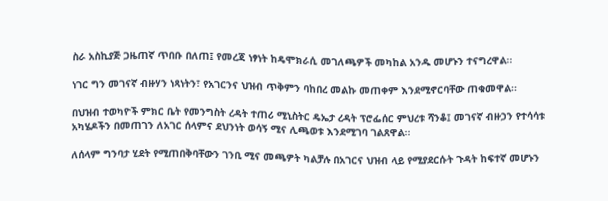ስራ አስኪያጅ ጋዜጠኛ ጥበቡ በለጠ፤ የመረጃ ነፃነት ከዴሞክራሲ መገለጫዎች መካከል አንዱ መሆኑን ተናግረዋል፡፡

ነገር ግን መገናኛ ብዙሃን ነጻነትን፣ የአገርንና ህዝብ ጥቅምን ባከበረ መልኩ መጠቀም እንደሚኖርባቸው ጠቁመዋል፡፡

በህዝብ ተወካዮች ምክር ቤት የመንግስት ረዳት ተጠሪ ሚኒስትር ዴኤታ ረዳት ፕሮፌሰር ምህረቱ ሻንቆ፤ መገናኛ ብዙኃን የተሳሳቱ አካሄዶችን በመጠገን ለአገር ሰላምና ደህንነት ወሳኝ ሚና ሊጫወቱ እንደሚገባ ገልጸዋል፡፡

ለሰላም ግንባታ ሂደት የሚጠበቅባቸውን ገንቢ ሚና መጫዎት ካልቻሉ በአገርና ህዝብ ላይ የሚያደርሱት ጉዳት ከፍተኛ መሆኑን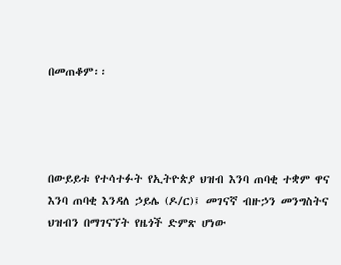በመጠቆም፡፡




በውይይቱ የተሳተፉት የኢትዮጵያ ህዝብ እንባ ጠባቂ ተቋም ዋና እንባ ጠባቂ እንዳለ ኃይሌ (ዶ/ር)፤ መገናኛ ብዙኃን መንግስትና ህዝብን በማገናኘት የዜጎች ድምጽ ሆነው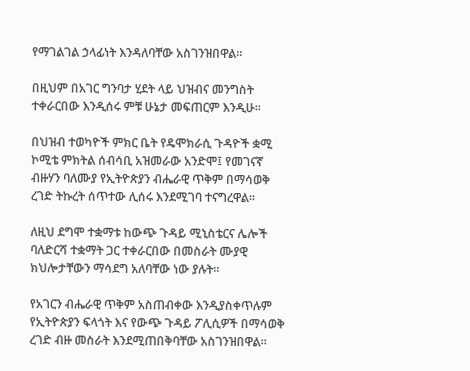የማገልገል ኃላፊነት እንዳለባቸው አስገንዝበዋል፡፡

በዚህም በአገር ግንባታ ሂደት ላይ ህዝብና መንግስት ተቀራርበው እንዲሰሩ ምቹ ሁኔታ መፍጠርም እንዲሁ፡፡

በህዝብ ተወካዮች ምክር ቤት የዴሞክራሲ ጉዳዮች ቋሚ ኮሚቴ ምክትል ሰብሳቢ አዝመራው አንድሞ፤ የመገናኛ ብዙሃን ባለሙያ የኢትዮጵያን ብሔራዊ ጥቅም በማሳወቅ ረገድ ትኩረት ሰጥተው ሊሰሩ እንደሚገባ ተናግረዋል፡፡

ለዚህ ደግሞ ተቋማቱ ከውጭ ጉዳይ ሚኒስቴርና ሌሎች ባለድርሻ ተቋማት ጋር ተቀራርበው በመስራት ሙያዊ ክህሎታቸውን ማሳደግ አለባቸው ነው ያሉት፡፡

የአገርን ብሔራዊ ጥቅም አስጠብቀው እንዲያስቀጥሉም የኢትዮጵያን ፍላጎት እና የውጭ ጉዳይ ፖሊሲዎች በማሳወቅ ረገድ ብዙ መስራት እንደሚጠበቅባቸው አስገንዝበዋል።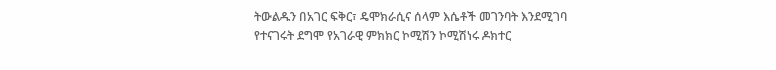ትውልዱን በአገር ፍቅር፣ ዴሞክራሲና ሰላም እሴቶች መገንባት እንደሚገባ የተናገሩት ደግሞ የአገራዊ ምክክር ኮሚሽን ኮሚሽነሩ ዶክተር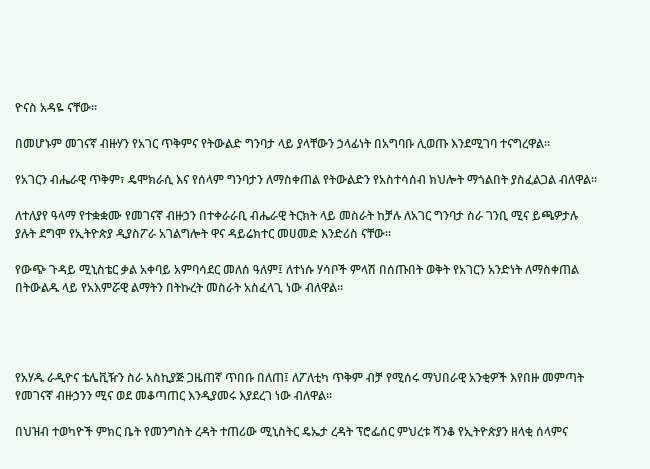ዮናስ አዳዬ ናቸው፡፡

በመሆኑም መገናኛ ብዙሃን የአገር ጥቅምና የትውልድ ግንባታ ላይ ያላቸውን ኃላፊነት በአግባቡ ሊወጡ እንደሚገባ ተናግረዋል።

የአገርን ብሔራዊ ጥቅም፣ ዴሞክራሲ እና የሰላም ግንባታን ለማስቀጠል የትውልድን የአስተሳሰብ ክህሎት ማጎልበት ያስፈልጋል ብለዋል።

ለተለያየ ዓላማ የተቋቋሙ የመገናኛ ብዙኃን በተቀራራቢ ብሔራዊ ትርክት ላይ መስራት ከቻሉ ለአገር ግንባታ ስራ ገንቢ ሚና ይጫዎታሉ ያሉት ደግሞ የኢትዮጵያ ዲያስፖራ አገልግሎት ዋና ዳይሬክተር መሀመድ እንድሪስ ናቸው።

የውጭ ጉዳይ ሚኒስቴር ቃል አቀባይ አምባሳደር መለሰ ዓለም፤ ለተነሱ ሃሳቦች ምላሽ በሰጡበት ወቅት የአገርን አንድነት ለማስቀጠል በትውልዱ ላይ የአእምሯዊ ልማትን በትኩረት መስራት አስፈላጊ ነው ብለዋል።




የአሃዱ ራዲዮና ቴሌቪዥን ስራ አስኪያጅ ጋዜጠኛ ጥበቡ በለጠ፤ ለፖለቲካ ጥቅም ብቻ የሚሰሩ ማህበራዊ አንቂዎች እየበዙ መምጣት የመገናኛ ብዙኃንን ሚና ወደ መቆጣጠር እንዲያመሩ እያደረገ ነው ብለዋል።

በህዝብ ተወካዮች ምክር ቤት የመንግስት ረዳት ተጠሪው ሚኒስትር ዴኤታ ረዳት ፕሮፌሰር ምህረቱ ሻንቆ የኢትዮጵያን ዘላቂ ሰላምና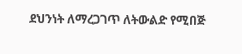ደህንነት ለማረጋገጥ ለትውልድ የሚበጅ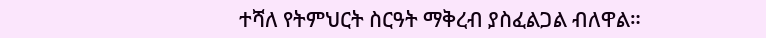ተሻለ የትምህርት ስርዓት ማቅረብ ያስፈልጋል ብለዋል።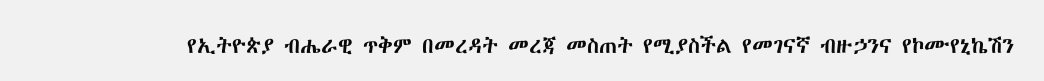የኢትዮጵያ ብሔራዊ ጥቅም በመረዳት መረጃ መስጠት የሚያስችል የመገናኛ ብዙኃንና የኮሙየኒኬሽን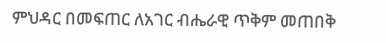ምህዳር በመፍጠር ለአገር ብሔራዊ ጥቅም መጠበቅ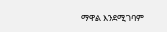ማዋል እንደሚገባም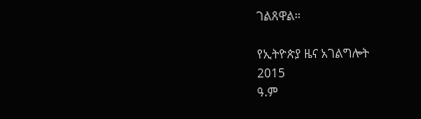ገልጸዋል።

የኢትዮጵያ ዜና አገልግሎት
2015
ዓ.ም